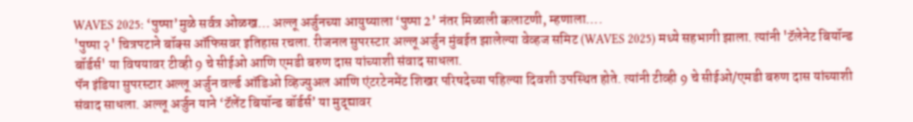WAVES 2025: ‘पुष्पा’मुळे सर्वत्र ओळख… अल्लू अर्जुनच्या आयुष्याला ‘पुष्पा 2’ नंतर मिळाली कलाटणी, म्हणाला….
'पुष्पा २' चित्रपटाने बॉक्स ऑफिसवर इतिहास रचला. रीजनल सुपरस्टार अल्लू अर्जुन मुंबईत झालेल्या वेव्हज समिट (WAVES 2025) मध्ये सहभागी झाला. त्यांनी 'टॅलेनेट बियॉन्ड बॉर्डर्स' या विषयावर टीव्ही 9 चे सीईओ आणि एमडी बरुण दास यांच्याशी संवाद साधला.
पॅन इंडिया सुपरस्टार अल्लू अर्जुन वर्ल्ड ऑडिओ व्हिज्युअल आणि एंटरटेनमेंट शिखर परिषदेच्या पहिल्या दिवशी उपस्थित होते. त्यांनी टीव्ही 9 चे सीईओ/एमडी बरुण दास यांच्याशी संवाद साधला. अल्लू अर्जुन याने ‘टॅलेंट बियॉन्ड बॉर्डर्स’ या मुद्द्यावर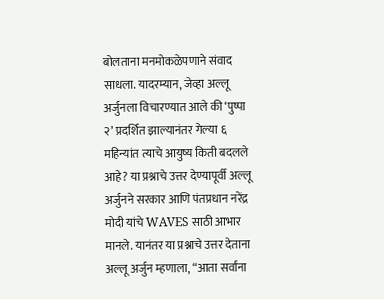बोलताना मनमोकळेपणाने संवाद साधला. यादरम्यान, जेव्हा अल्लू अर्जुनला विचारण्यात आले की ‘पुष्पा २’ प्रदर्शित झाल्यानंतर गेल्या ६ महिन्यांत त्याचे आयुष्य किती बदलले आहे? या प्रश्नाचे उत्तर देण्यापूर्वी अल्लू अर्जुनने सरकार आणि पंतप्रधान नरेंद्र मोदी यांचे WAVES साठी आभार मानले. यानंतर या प्रश्नाचे उत्तर देताना अल्लू अर्जुन म्हणाला, “आता सर्वांना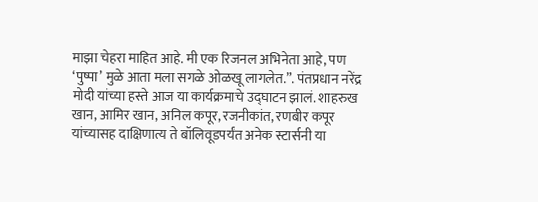माझा चेहरा माहित आहे. मी एक रिजनल अभिनेता आहे, पण ‘पुष्पा’ मुळे आता मला सगळे ओळखू लागलेत.”. पंतप्रधान नरेंद्र मोदी यांच्या हस्ते आज या कार्यक्रमाचे उद्घाटन झालं. शाहरुख खान, आमिर खान, अनिल कपूर, रजनीकांत, रणबीर कपूर यांच्यासह दाक्षिणात्य ते बॉलिवूडपर्यंत अनेक स्टार्सनी या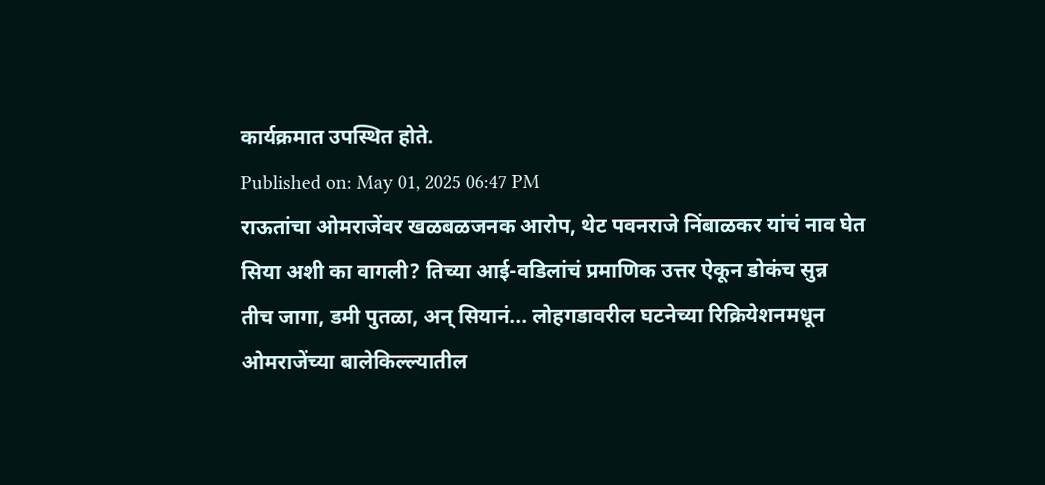कार्यक्रमात उपस्थित होते.
Published on: May 01, 2025 06:47 PM
राऊतांचा ओमराजेंवर खळबळजनक आरोप, थेट पवनराजे निंबाळकर यांचं नाव घेत
सिया अशी का वागली? तिच्या आई-वडिलांचं प्रमाणिक उत्तर ऐकून डोकंच सुन्न
तीच जागा, डमी पुतळा, अन् सियानं... लोहगडावरील घटनेच्या रिक्रियेशनमधून
ओमराजेंच्या बालेकिल्ल्यातील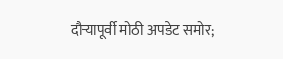दौऱ्यापूर्वी मोठी अपडेट समोर;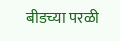बीडच्या परळी